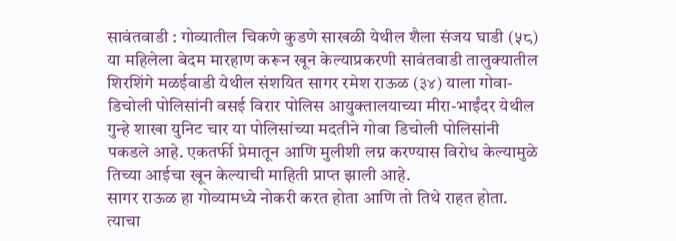सावंतवाडी : गोव्यातील चिकणे कुडणे साखळी येथील शैला संजय घाडी (५८) या महिलेला बेदम मारहाण करून खून केल्याप्रकरणी सावंतवाडी तालुक्यातील शिरशिंगे मळईवाडी येथील संशयित सागर रमेश राऊळ (३४) याला गोवा-डिचोली पोलिसांनी वसई विरार पोलिस आयुक्तालयाच्या मीरा-भाईंदर येथील गुन्हे शाखा युनिट चार या पोलिसांच्या मदतीने गोवा डिचोली पोलिसांनी पकडले आहे. एकतर्फी प्रेमातून आणि मुलीशी लग्न करण्यास विरोध केल्यामुळे तिच्या आईचा खून केल्याची माहिती प्राप्त झाली आहे.
सागर राऊळ हा गोव्यामध्ये नोकरी करत होता आणि तो तिथे राहत होता. त्याचा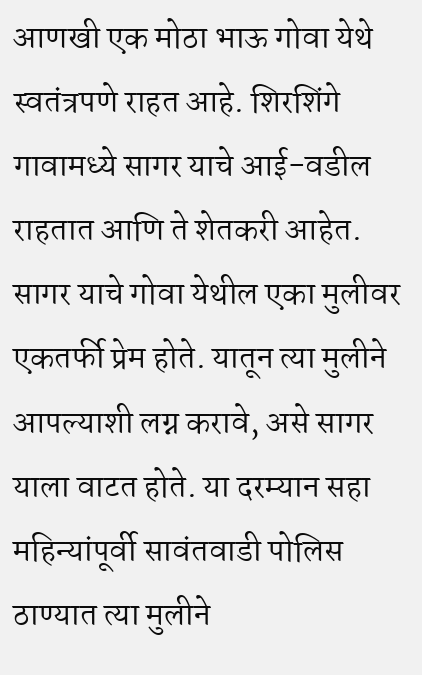आणखी एक मोठा भाऊ गोवा येथे स्वतंत्रपणे राहत आहे. शिरशिंगे गावामध्ये सागर याचे आई-वडील राहतात आणि ते शेतकरी आहेत. सागर याचे गोवा येथील एका मुलीवर एकतर्फी प्रेम होते. यातून त्या मुलीने आपल्याशी लग्न करावे, असे सागर याला वाटत होते. या दरम्यान सहा महिन्यांपूर्वी सावंतवाडी पोलिस ठाण्यात त्या मुलीने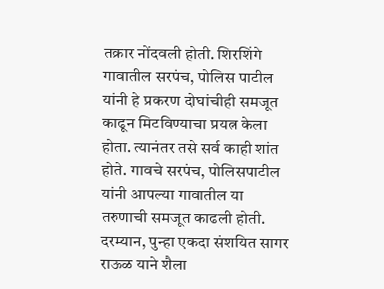तक्रार नोंदवली होती. शिरशिंगे गावातील सरपंच, पोलिस पाटील यांनी हे प्रकरण दोघांचीही समजूत काढून मिटविण्याचा प्रयत्न केला होता. त्यानंतर तसे सर्व काही शांत होते. गावचे सरपंच, पोलिसपाटील यांनी आपल्या गावातील या तरुणाची समजूत काढली होती.
दरम्यान, पुन्हा एकदा संशयित सागर राऊळ याने शैला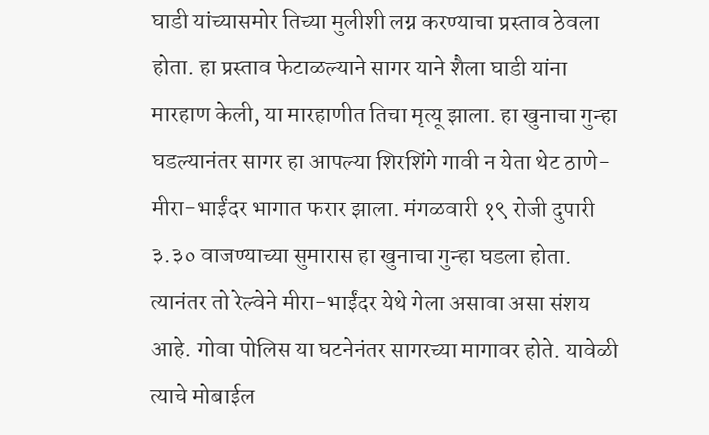घाडी यांच्यासमोर तिच्या मुलीशी लग्न करण्याचा प्रस्ताव ठेवला होता. हा प्रस्ताव फेटाळल्याने सागर याने शैला घाडी यांना मारहाण केली, या मारहाणीत तिचा मृत्यू झाला. हा खुनाचा गुन्हा घडल्यानंतर सागर हा आपल्या शिरशिंगे गावी न येता थेट ठाणे-मीरा-भाईंदर भागात फरार झाला. मंगळवारी १९ रोजी दुपारी ३.३० वाजण्याच्या सुमारास हा खुनाचा गुन्हा घडला होता.
त्यानंतर तो रेल्वेने मीरा-भाईंदर येथे गेला असावा असा संशय आहे. गोवा पोलिस या घटनेनंतर सागरच्या मागावर होते. यावेळी त्याचे मोबाईल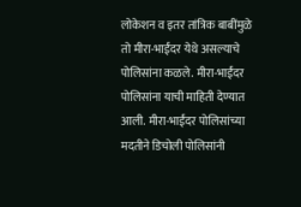लोकेशन व इतर तांत्रिक बाबींमुळे तो मीरा-भाईंदर येथे असल्याचे पोलिसांना कळले. मीरा-भाईंदर पोलिसांना याची माहिती देण्यात आली. मीरा-भाईंदर पोलिसांच्या मदतीने डिचोली पोलिसांनी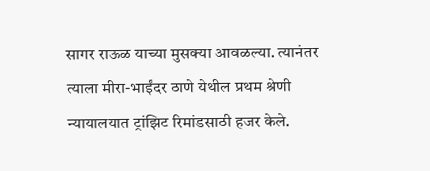सागर राऊळ याच्या मुसक्या आवळल्या. त्यानंतर त्याला मीरा-भाईंदर ठाणे येथील प्रथम श्रेणी न्यायालयात ट्रांझिट रिमांडसाठी हजर केले.